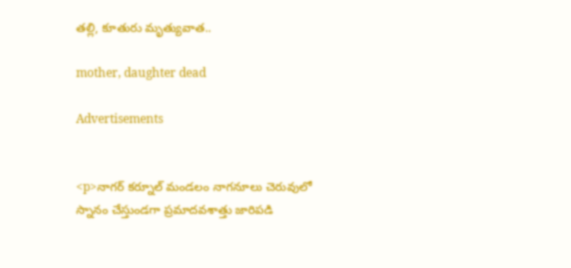తల్లి, కూతురు మృత్యువాత..

mother, daughter dead

Advertisements


<p>నాగర్ కర్నూల్ మండలం నాగనూలు చెరువులో స్నానం చేస్తుండగా ప్రమాదవశాత్తు జారిపడి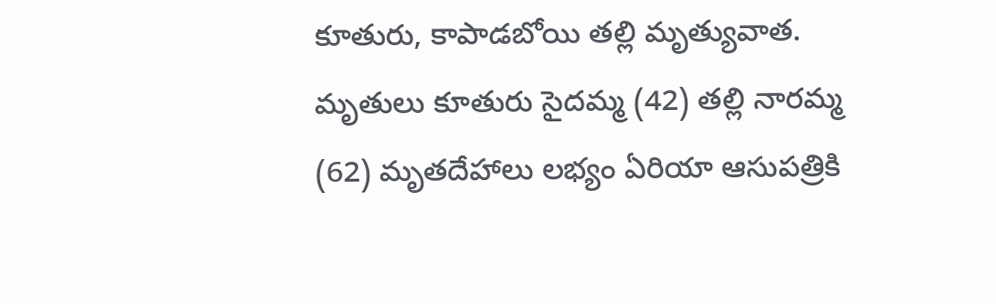కూతురు, కాపాడబోయి తల్లి మృత్యువాత. మృతులు కూతురు సైదమ్మ (42) తల్లి నారమ్మ (62) మృతదేహాలు లభ్యం ఏరియా ఆసుపత్రికి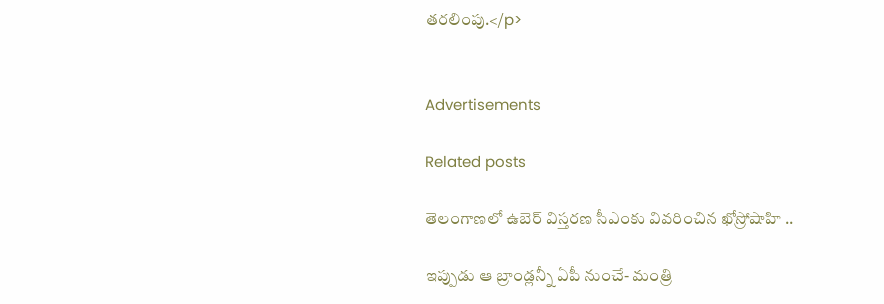తరలింపు.</p>


Advertisements

Related posts

తెలంగాణలో ఉబెర్ విస్తరణ సీఎంకు వివరించిన ఖోస్రోషాహి ..

ఇప్పుడు ఆ బ్రాండ్లన్నీ ఏపీ నుంచే- మంత్రి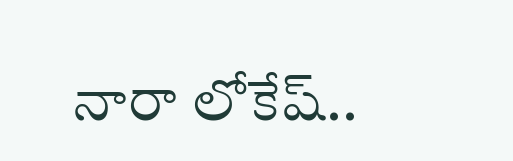నారా లోకేష్..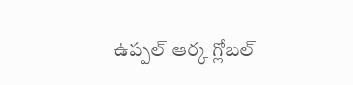ఉప్పల్‌ ఆర్క గ్లోబల్‌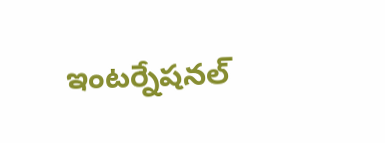ఇంటర్నేషనల్‌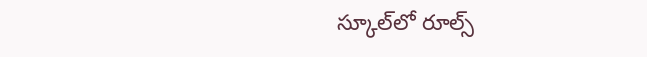స్కూల్‌లో రూల్స్‌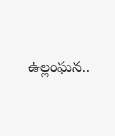ఉల్లంఘన..